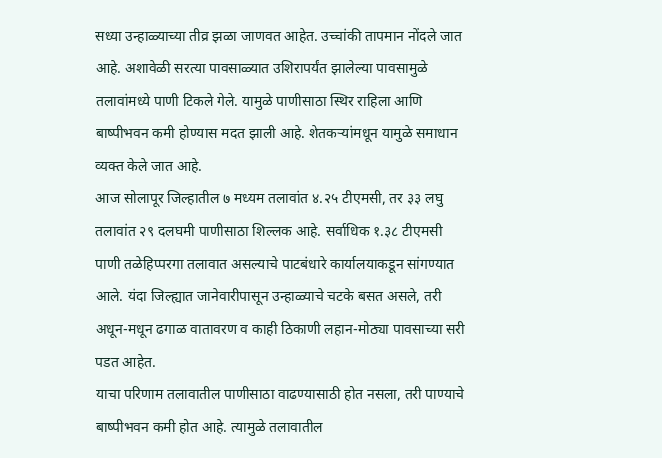सध्या उन्हाळ्याच्या तीव्र झळा जाणवत आहेत. उच्चांकी तापमान नोंदले जात आहे. अशावेळी सरत्या पावसाळ्यात उशिरापर्यंत झालेल्या पावसामुळे तलावांमध्ये पाणी टिकले गेले. यामुळे पाणीसाठा स्थिर राहिला आणि बाष्पीभवन कमी होण्यास मदत झाली आहे. शेतकऱ्यांमधून यामुळे समाधान व्यक्त केले जात आहे.
आज सोलापूर जिल्हातील ७ मध्यम तलावांत ४.२५ टीएमसी, तर ३३ लघु तलावांत २९ दलघमी पाणीसाठा शिल्लक आहे. सर्वाधिक १.३८ टीएमसी पाणी तळेहिप्परगा तलावात असल्याचे पाटबंधारे कार्यालयाकडून सांगण्यात आले. यंदा जिल्ह्यात जानेवारीपासून उन्हाळ्याचे चटके बसत असले, तरी अधून-मधून ढगाळ वातावरण व काही ठिकाणी लहान-मोठ्या पावसाच्या सरी पडत आहेत.
याचा परिणाम तलावातील पाणीसाठा वाढण्यासाठी होत नसला, तरी पाण्याचे बाष्पीभवन कमी होत आहे. त्यामुळे तलावातील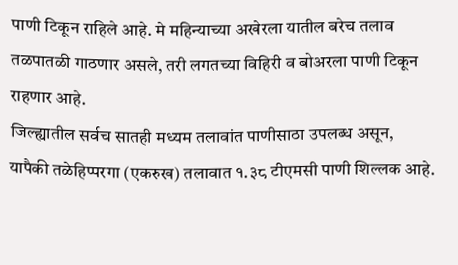पाणी टिकून राहिले आहे. मे महिन्याच्या अखेरला यातील बरेच तलाव तळपातळी गाठणार असले, तरी लगतच्या विहिरी व बोअरला पाणी टिकून राहणार आहे.
जिल्ह्यातील सर्वच सातही मध्यम तलावांत पाणीसाठा उपलब्ध असून, यापैकी तळेहिप्परगा (एकरुख) तलावात १.३८ टीएमसी पाणी शिल्लक आहे.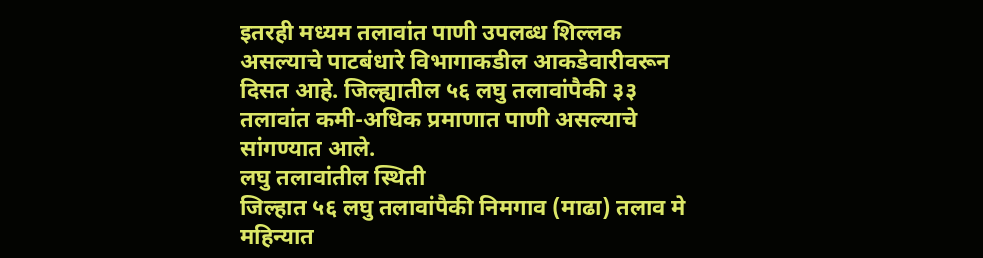इतरही मध्यम तलावांत पाणी उपलब्ध शिल्लक असल्याचे पाटबंधारे विभागाकडील आकडेवारीवरून दिसत आहे. जिल्ह्यातील ५६ लघु तलावांपैकी ३३ तलावांत कमी-अधिक प्रमाणात पाणी असल्याचे सांगण्यात आले.
लघु तलावांतील स्थिती
जिल्हात ५६ लघु तलावांपैकी निमगाव (माढा) तलाव मे महिन्यात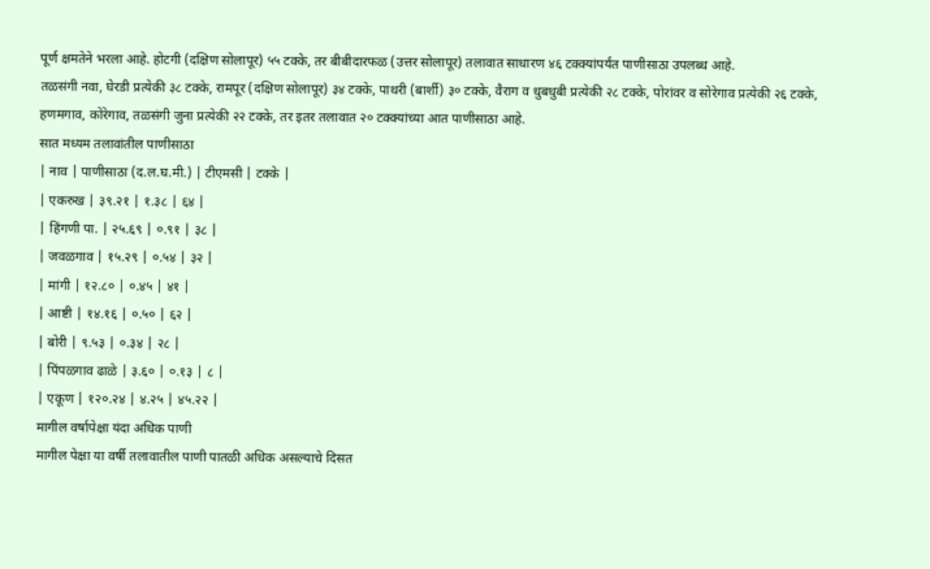पूर्ण क्षमतेने भरला आहे. होटगी (दक्षिण सोलापूर) ५५ टक्के, तर बीबीदारफळ (उत्तर सोलापूर) तलावात साधारण ४६ टक्क्यांपर्यंत पाणीसाठा उपलब्ध आहे.
तळसंगी नवा, घेरडी प्रत्येकी ३८ टक्के, रामपूर (दक्षिण सोलापूर) ३४ टक्के, पाथरी (बार्शी) ३० टक्के, वैराग व धुबधुबी प्रत्येकी २८ टक्के, पोरांवर व सोरेगाव प्रत्येकी २६ टक्के, हणमगाव, कोरेगाव, तळसंगी जुना प्रत्येकी २२ टक्के, तर इतर तलावात २० टक्क्यांच्या आत पाणीसाठा आहे.
सात मध्यम तलावांतील पाणीसाठा
| नाव | पाणीसाठा (द.ल.घ.मी.) | टीएमसी | टक्के |
| एकरुख | ३९.२१ | १.३८ | ६४ |
| हिंगणी पा. | २५.६९ | ०.९१ | ३८ |
| जवळगाव | १५.२९ | ०.५४ | ३२ |
| मांगी | १२.८० | ०.४५ | ४१ |
| आष्टी | १४.१६ | ०.५० | ६२ |
| बोरी | ९.५३ | ०.३४ | २८ |
| पिंपळगाव ढाळे | ३.६० | ०.१३ | ८ |
| एकूण | १२०.२४ | ४.२५ | ४५.२२ |
मागील वर्षापेक्षा यंदा अधिक पाणी
मागील पेक्षा या वर्षी तलावातील पाणी पातळी अधिक असल्याचे दिसत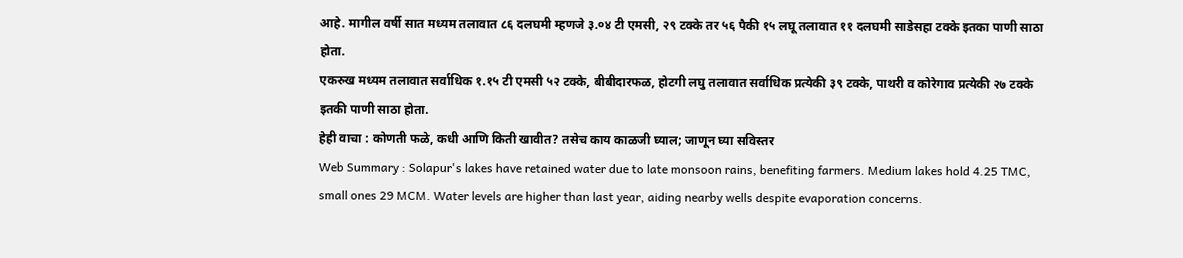आहे. मागील वर्षी सात मध्यम तलावात ८६ दलघमी म्हणजे ३.०४ टी एमसी, २९ टक्के तर ५६ पैकी १५ लघू तलावात ११ दलघमी साडेसहा टक्के इतका पाणी साठा होता.
एकरुख मध्यम तलावात सर्वाधिक १.१५ टी एमसी ५२ टक्के, बीबीदारफळ, होटगी लघु तलावात सर्वाधिक प्रत्येकी ३९ टक्के, पाथरी व कोरेगाव प्रत्येकी २७ टक्के इतकी पाणी साठा होता.
हेही वाचा : कोणती फळे, कधी आणि किती खावीत? तसेच काय काळजी घ्याल; जाणून घ्या सविस्तर
Web Summary : Solapur's lakes have retained water due to late monsoon rains, benefiting farmers. Medium lakes hold 4.25 TMC, small ones 29 MCM. Water levels are higher than last year, aiding nearby wells despite evaporation concerns.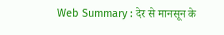Web Summary : देर से मानसून के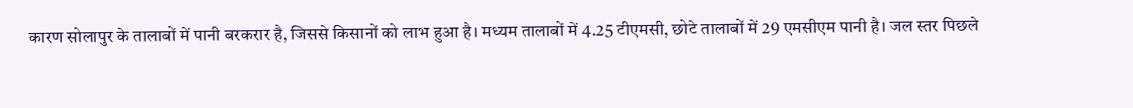कारण सोलापुर के तालाबों में पानी बरकरार है, जिससे किसानों को लाभ हुआ है। मध्यम तालाबों में 4.25 टीएमसी, छोटे तालाबों में 29 एमसीएम पानी है। जल स्तर पिछले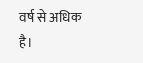वर्ष से अधिक है।